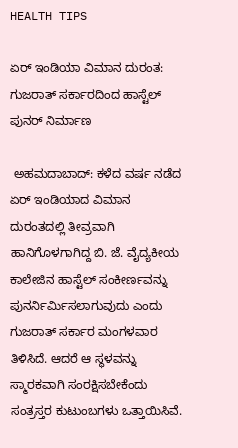HEALTH TIPS

ಏರ್ ಇಂಡಿಯಾ ವಿಮಾನ ದುರಂತ: ಗುಜರಾತ್ ಸರ್ಕಾರದಿಂದ ಹಾಸ್ಟೆಲ್ ಪುನರ್‌ ನಿರ್ಮಾಣ

 ಅಹಮದಾಬಾದ್: ಕಳೆದ ವರ್ಷ ನಡೆದ ಏರ್ ಇಂಡಿಯಾದ ವಿಮಾನ ದುರಂತದಲ್ಲಿ ತೀವ್ರವಾಗಿ ಹಾನಿಗೊಳಗಾಗಿದ್ದ ಬಿ. ಜೆ. ವೈದ್ಯಕೀಯ ಕಾಲೇಜಿನ ಹಾಸ್ಟೆಲ್ ಸಂಕೀರ್ಣವನ್ನು ಪುನರ್ನಿರ್ಮಿಸಲಾಗುವುದು ಎಂದು ಗುಜರಾತ್ ಸರ್ಕಾರ ಮಂಗಳವಾರ ತಿಳಿಸಿದೆ. ಆದರೆ ಆ ಸ್ಥಳವನ್ನು ಸ್ಮಾರಕವಾಗಿ ಸಂರಕ್ಷಿಸಬೇಕೆಂದು ಸಂತ್ರಸ್ತರ ಕುಟುಂಬಗಳು ಒತ್ತಾಯಿಸಿವೆ.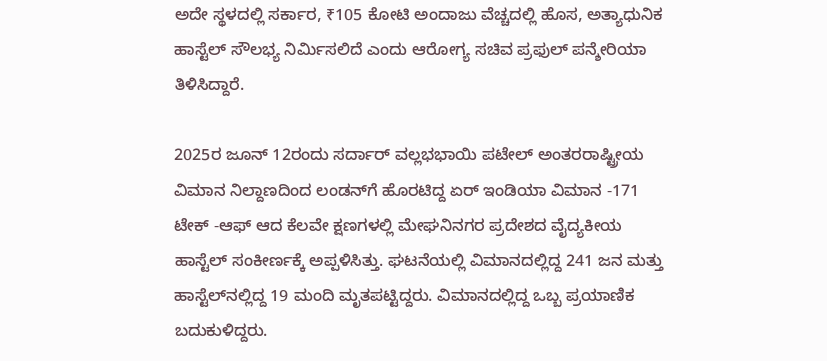ಅದೇ ಸ್ಥಳದಲ್ಲಿ ಸರ್ಕಾರ, ₹105 ಕೋಟಿ ಅಂದಾಜು ವೆಚ್ಚದಲ್ಲಿ ಹೊಸ, ಅತ್ಯಾಧುನಿಕ ಹಾಸ್ಟೆಲ್ ಸೌಲಭ್ಯ ನಿರ್ಮಿಸಲಿದೆ ಎಂದು ಆರೋಗ್ಯ ಸಚಿವ ಪ್ರಫುಲ್ ಪನ್ಶೇರಿಯಾ ತಿಳಿಸಿದ್ದಾರೆ.

2025ರ ಜೂನ್ 12ರಂದು ಸರ್ದಾರ್ ವಲ್ಲಭಭಾಯಿ ಪಟೇಲ್ ಅಂತರರಾಷ್ಟ್ರೀಯ ವಿಮಾನ ನಿಲ್ದಾಣದಿಂದ ಲಂಡನ್‌ಗೆ ಹೊರಟಿದ್ದ ಏರ್ ಇಂಡಿಯಾ ವಿಮಾನ -171 ಟೇಕ್‌ -ಆಫ್ ಆದ ಕೆಲವೇ ಕ್ಷಣಗಳಲ್ಲಿ ಮೇಘನಿನಗರ ಪ್ರದೇಶದ ವೈದ್ಯಕೀಯ ಹಾಸ್ಟೆಲ್ ಸಂಕೀರ್ಣಕ್ಕೆ ಅಪ್ಪಳಿಸಿತ್ತು. ಘಟನೆಯಲ್ಲಿ ವಿಮಾನದಲ್ಲಿದ್ದ 241 ಜನ ಮತ್ತು ಹಾಸ್ಟೆಲ್‌ನಲ್ಲಿದ್ದ 19 ಮಂದಿ ಮೃತಪಟ್ಟಿದ್ದರು. ವಿಮಾನದಲ್ಲಿದ್ದ ಒಬ್ಬ ಪ್ರಯಾಣಿಕ ಬದುಕುಳಿದ್ದರು.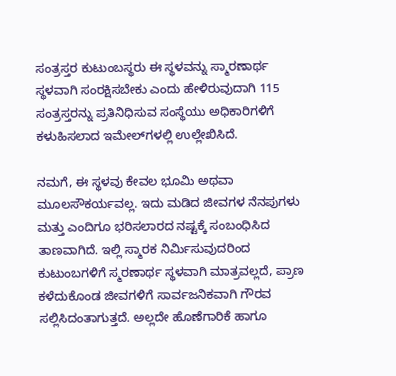ಸಂತ್ರಸ್ತರ ಕುಟುಂಬಸ್ಥರು ಈ ಸ್ಥಳವನ್ನು ಸ್ಮಾರಣಾರ್ಥ ಸ್ಥಳವಾಗಿ ಸಂರಕ್ಷಿಸಬೇಕು ಎಂದು ಹೇಳಿರುವುದಾಗಿ 115 ಸಂತ್ರಸ್ತರನ್ನು ಪ್ರತಿನಿಧಿಸುವ ಸಂಸ್ಥೆಯು ಅಧಿಕಾರಿಗಳಿಗೆ ಕಳುಹಿಸಲಾದ ಇಮೇಲ್‌ಗಳಲ್ಲಿ ಉಲ್ಲೇಖಿಸಿದೆ.

ನಮಗೆ, ಈ ಸ್ಥಳವು ಕೇವಲ ಭೂಮಿ ಅಥವಾ ಮೂಲಸೌಕರ್ಯವಲ್ಲ. ಇದು ಮಡಿದ ಜೀವಗಳ ನೆನಪುಗಳು ಮತ್ತು ಎಂದಿಗೂ ಭರಿಸಲಾರದ ನಷ್ಟಕ್ಕೆ ಸಂಬಂಧಿಸಿದ ತಾಣವಾಗಿದೆ. ಇಲ್ಲಿ ಸ್ಮಾರಕ ನಿರ್ಮಿಸುವುದರಿಂದ ಕುಟುಂಬಗಳಿಗೆ ಸ್ಮರಣಾರ್ಥ ಸ್ಥಳವಾಗಿ ಮಾತ್ರವಲ್ಲದೆ, ಪ್ರಾಣ ಕಳೆದುಕೊಂಡ ಜೀವಗಳಿಗೆ ಸಾರ್ವಜನಿಕವಾಗಿ ಗೌರವ ಸಲ್ಲಿಸಿದಂತಾಗುತ್ತದೆ. ಅಲ್ಲದೇ ಹೊಣೆಗಾರಿಕೆ ಹಾಗೂ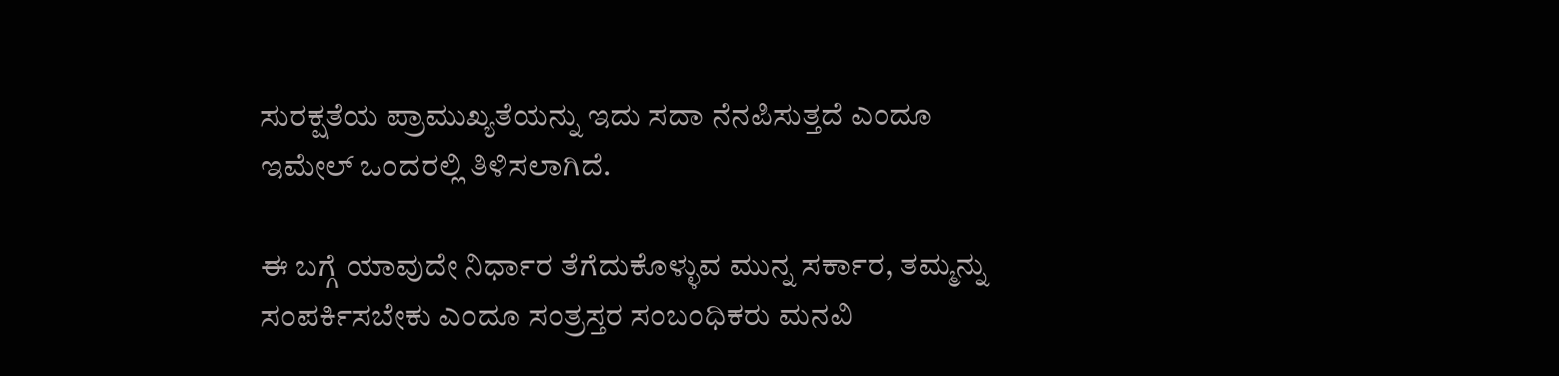ಸುರಕ್ಷತೆಯ ಪ್ರಾಮುಖ್ಯತೆಯನ್ನು ಇದು ಸದಾ ನೆನಪಿಸುತ್ತದೆ ಎಂದೂ ಇಮೇಲ್ ಒಂದರಲ್ಲಿ ತಿಳಿಸಲಾಗಿದೆ.

ಈ ಬಗ್ಗೆ ಯಾವುದೇ ನಿರ್ಧಾರ ತೆಗೆದುಕೊಳ್ಳುವ ಮುನ್ನ ಸರ್ಕಾರ, ತಮ್ಮನ್ನು ಸಂಪರ್ಕಿಸಬೇಕು ಎಂದೂ ಸಂತ್ರಸ್ತರ ಸಂಬಂಧಿಕರು ಮನವಿ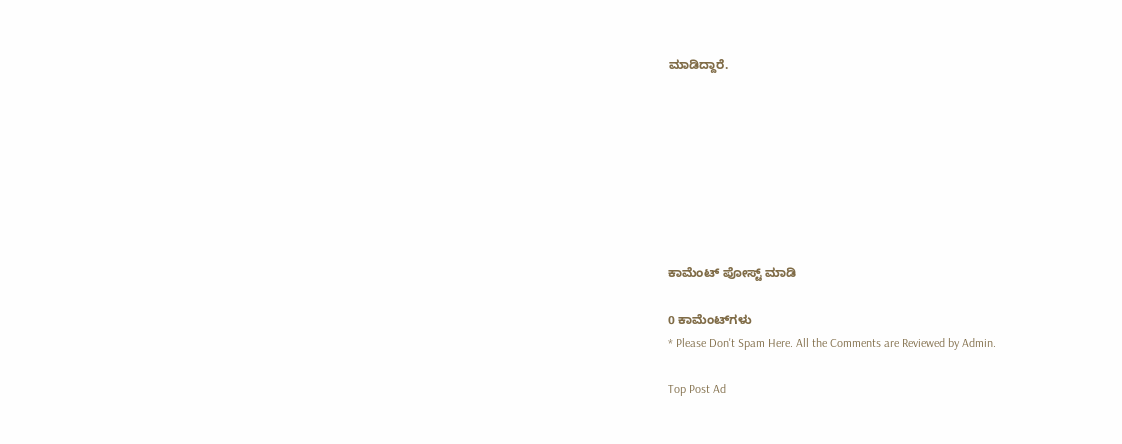ಮಾಡಿದ್ದಾರೆ.








ಕಾಮೆಂಟ್‌‌ ಪೋಸ್ಟ್‌ ಮಾಡಿ

0 ಕಾಮೆಂಟ್‌ಗಳು
* Please Don't Spam Here. All the Comments are Reviewed by Admin.

Top Post Ad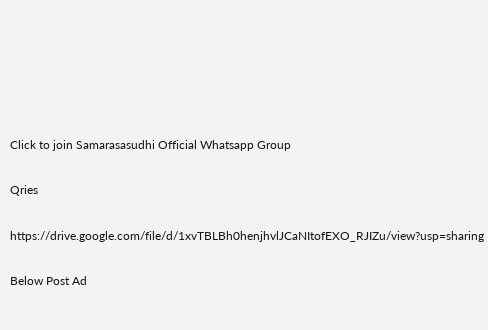Click to join Samarasasudhi Official Whatsapp Group

Qries

https://drive.google.com/file/d/1xvTBLBh0henjhvlJCaNItofEXO_RJIZu/view?usp=sharing

Below Post Ad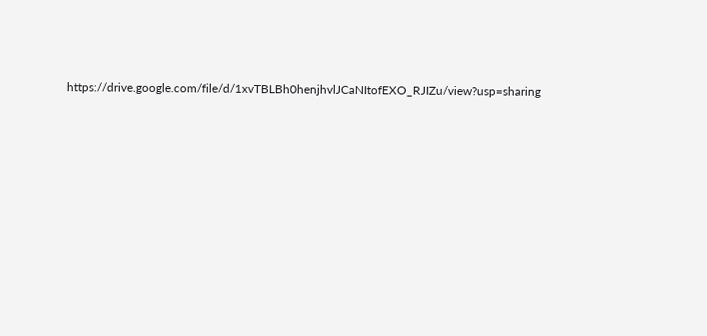https://drive.google.com/file/d/1xvTBLBh0henjhvlJCaNItofEXO_RJIZu/view?usp=sharing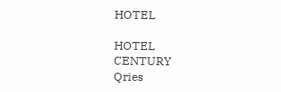HOTEL

HOTEL
CENTURY
Qries